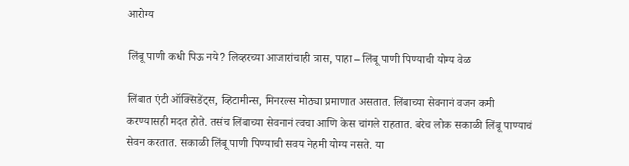आरोग्य

लिंबू पाणी कधी पिऊ नये? लिव्हरच्या आजारांचाही त्रास, पाहा – लिंबू पाणी पिण्याची योग्य वेळ

लिंबात एंटी ऑक्सिडेंट्स, व्हिटामीन्स, मिनरल्स मोठ्या प्रमाणात असतात. लिंबाच्या सेवनानं वजन कमी करण्यासही मदत होते. तसंच लिंबाच्या सेवनानं त्वचा आणि केस चांगले राहतात. बरेच लोक सकाळी लिंबू पाण्याचं सेवन करतात. सकाळी लिंबू पाणी पिण्याची सवय नेहमी योग्य नसते. या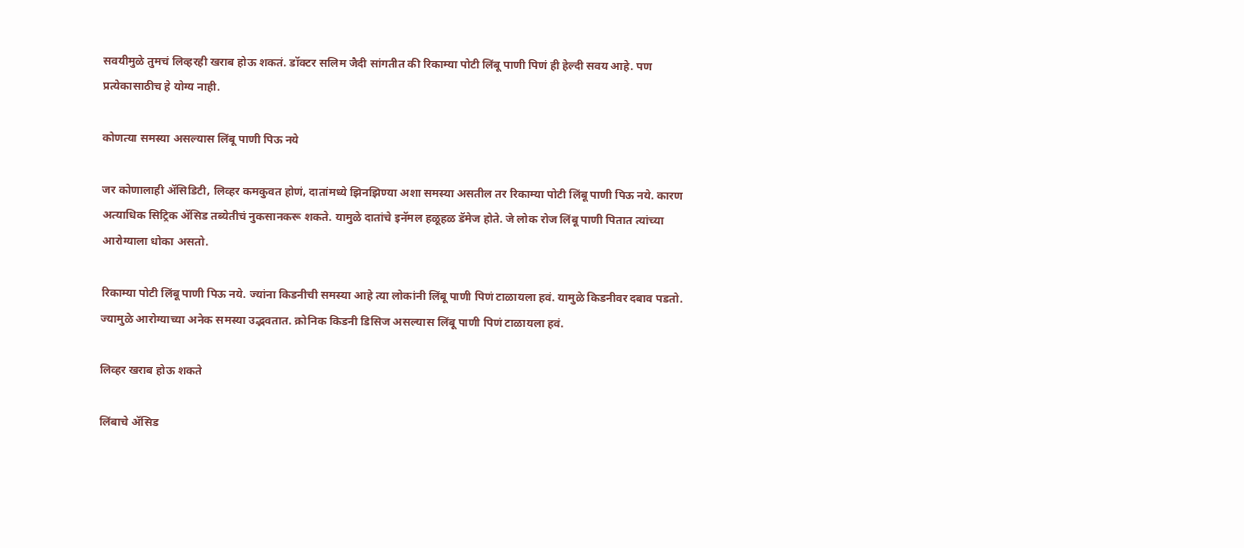सवयीमुळे तुमचं लिव्हरही खराब होऊ शकतं. डॉक्टर सलिम जैदी सांगतीत की रिकाम्या पोटी लिंबू पाणी पिणं ही हेल्दी सवय आहे. पण प्रत्येकासाठीच हे योग्य नाही.

कोणत्या समस्या असल्यास लिंबू पाणी पिऊ नये

जर कोणालाही ॲसिडिटी, लिव्हर कमकुवत होणं, दातांमध्ये झिनझिण्या अशा समस्या असतील तर रिकाम्या पोटी लिंबू पाणी पिऊ नये. कारण अत्याधिक सिट्रिक ॲसिड तब्येतीचं नुकसानकरू शकते. यामुळे दातांचे इनॅमल हळूहळ डॅमेज होते. जे लोक रोज लिंबू पाणी पितात त्यांच्या आरोग्याला धोका असतो.

रिकाम्या पोटी लिंबू पाणी पिऊ नये. ज्यांना किडनीची समस्या आहे त्या लोकांनी लिंबू पाणी पिणं टाळायला हवं. यामुळे किडनीवर दबाव पडतो. ज्यामुळे आरोग्याच्या अनेक समस्या उद्भवतात. क्रोनिक किडनी डिसिज असल्यास लिंबू पाणी पिणं टाळायला हवं.

लिव्हर खराब होऊ शकते

लिंबाचे ॲसिड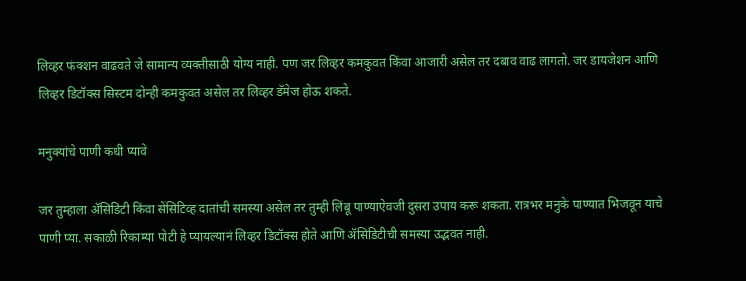लिव्हर फंक्शन वाढवते जे सामान्य व्यक्तीसाठी योग्य नाही. पण जर लिव्हर कमकुवत किंवा आजारी असेल तर दबाव वाढ लागतो. जर डायजेशन आणि लिव्हर डिटॉक्स सिस्टम दोन्ही कमकुवत असेल तर लिव्हर डॅमेज होऊ शकते.

मनुक्यांचे पाणी कधी प्यावे

जर तुम्हाला ॲसिडिटी किंवा सेंसिटिव्ह दातांची समस्या असेल तर तुम्ही लिंबू पाण्याऐवजी दुसरा उपाय करू शकता. रात्रभर मनुके पाण्यात भिजवून याचे पाणी प्या. सकाळी रिकाम्या पोटी हे प्यायल्यानं लिव्हर डिटॉक्स होते आणि ॲसिडिटीची समस्या उद्भवत नाही.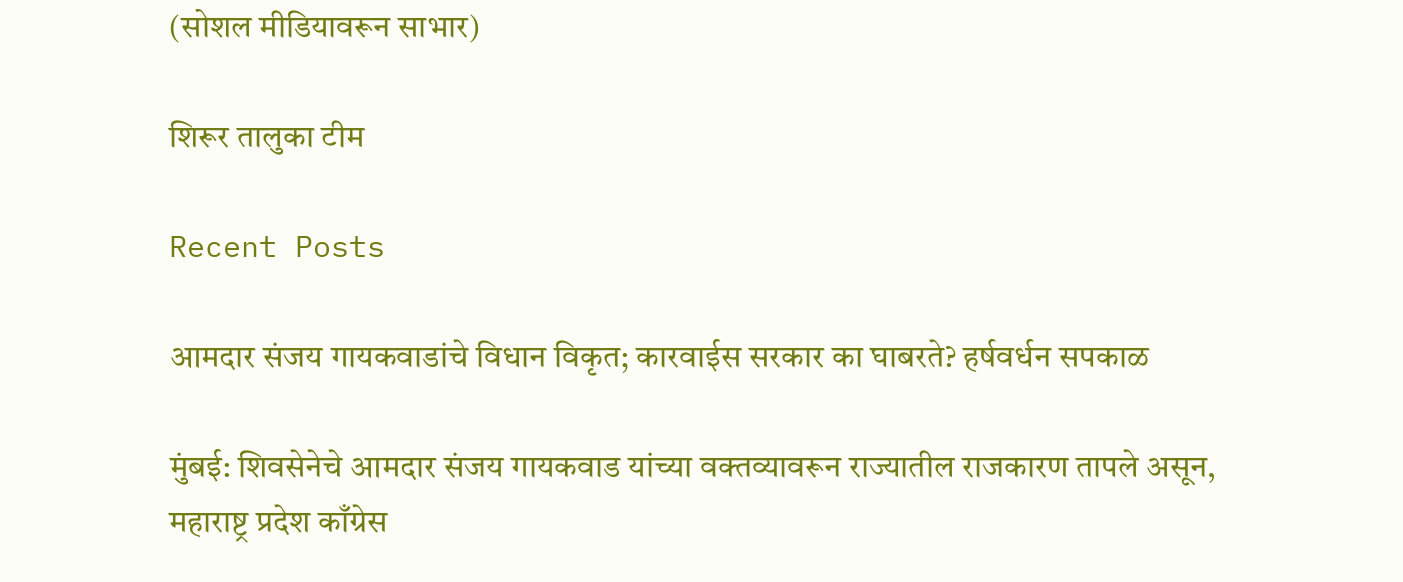(सोशल मीडियावरून साभार)

शिरूर तालुका टीम

Recent Posts

आमदार संजय गायकवाडांचे विधान विकृत; कारवाईस सरकार का घाबरते? हर्षवर्धन सपकाळ

मुंबई: शिवसेनेचे आमदार संजय गायकवाड यांच्या वक्तव्यावरून राज्यातील राजकारण तापले असून, महाराष्ट्र प्रदेश काँग्रेस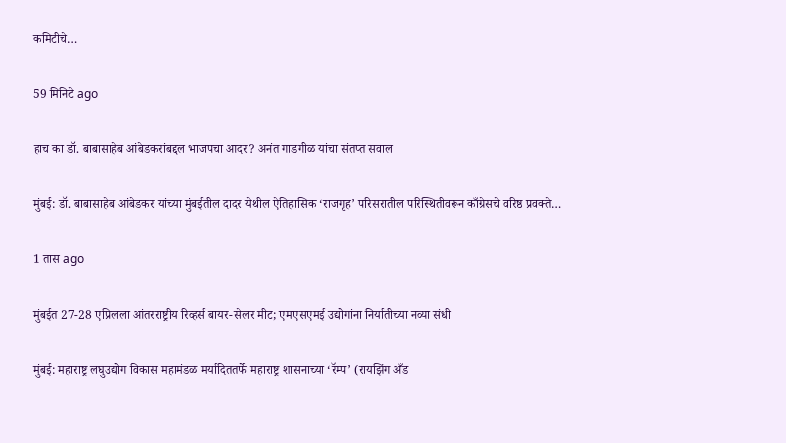कमिटीचे…

59 मिनिटे ago

हाच का डॉ. बाबासाहेब आंबेडकरांबद्दल भाजपचा आदर? अनंत गाडगीळ यांचा संतप्त सवाल

मुंबई: डॉ. बाबासाहेब आंबेडकर यांच्या मुंबईतील दादर येथील ऐतिहासिक ‘राजगृह’ परिसरातील परिस्थितीवरून काँग्रेसचे वरिष्ठ प्रवक्ते…

1 तास ago

मुंबईत 27-28 एप्रिलला आंतरराष्ट्रीय रिव्हर्स बायर-सेलर मीट; एमएसएमई उद्योगांना निर्यातीच्या नव्या संधी

मुंबई: महाराष्ट्र लघुउद्योग विकास महामंडळ मर्यादिततर्फे महाराष्ट्र शासनाच्या ‘रॅम्प’ (रायझिंग अँड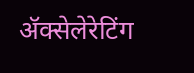ॲक्सेलेरेटिंग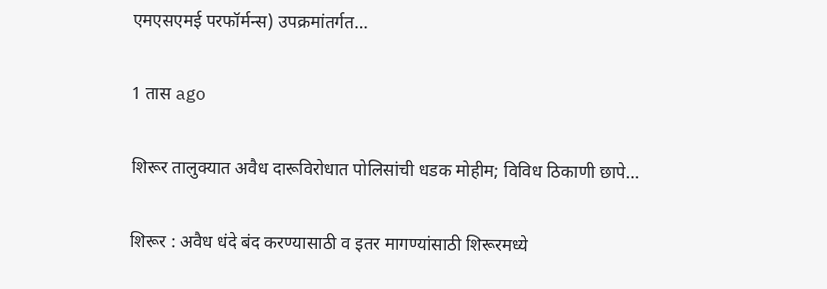एमएसएमई परफॉर्मन्स) उपक्रमांतर्गत…

1 तास ago

शिरूर तालुक्यात अवैध दारूविरोधात पोलिसांची धडक मोहीम; विविध ठिकाणी छापे…

शिरूर : अवैध धंदे बंद करण्यासाठी व इतर मागण्यांसाठी शिरूरमध्ये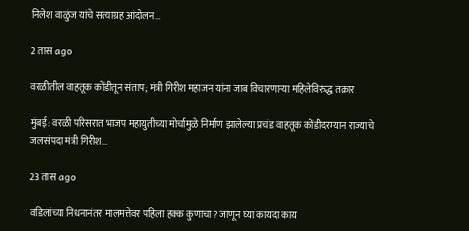निलेश वाळुंज यांचे सत्याग्रह आंदोलन…

2 तास ago

वरळीतील वाहतूक कोंडीतून संताप; मंत्री गिरीश महाजन यांना जाब विचारणाऱ्या महिलेविरुद्ध तक्रार

मुंबई: वरळी परिसरात भाजप महायुतीच्या मोर्चामुळे निर्माण झालेल्या प्रचंड वाहतूक कोंडीदरम्यान राज्याचे जलसंपदा मंत्री गिरीश…

23 तास ago

वडिलांच्या निधनानंतर मालमत्तेवर पहिला हक्क कुणाचा? जाणून घ्या कायदा काय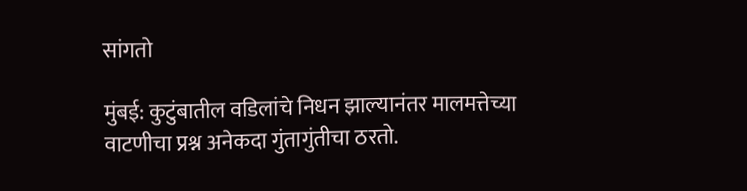सांगतो

मुंबई: कुटुंबातील वडिलांचे निधन झाल्यानंतर मालमत्तेच्या वाटणीचा प्रश्न अनेकदा गुंतागुंतीचा ठरतो.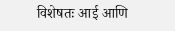विशेषतः आई आणि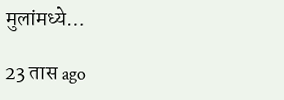मुलांमध्ये…

23 तास ago